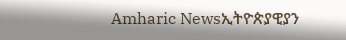Amharic Newsኢትዮጵያዊያን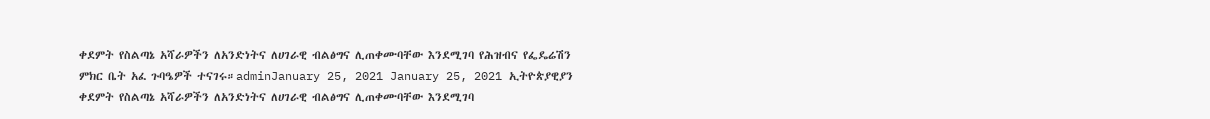ቀደምት የስልጣኔ አሻራዎችን ለአንድነትና ለሀገራዊ ብልፅግና ሊጠቀሙባቸው እንደሚገባ የሕዝብና የፌዴሬሽን ምክር ቤት አፈ ጉባዔዎች ተናገሩ።adminJanuary 25, 2021 January 25, 2021 ኢትዮጵያዊያን ቀደምት የስልጣኔ አሻራዎችን ለአንድነትና ለሀገራዊ ብልፅግና ሊጠቀሙባቸው እንደሚገባ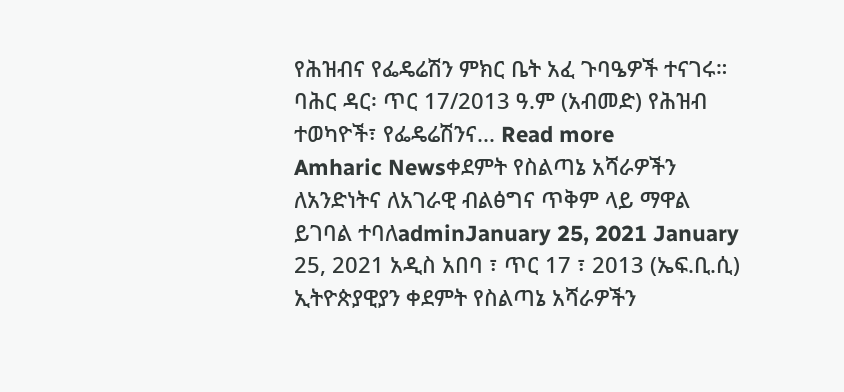የሕዝብና የፌዴሬሽን ምክር ቤት አፈ ጉባዔዎች ተናገሩ። ባሕር ዳር፡ ጥር 17/2013 ዓ.ም (አብመድ) የሕዝብ ተወካዮች፣ የፌዴሬሽንና... Read more
Amharic Newsቀደምት የስልጣኔ አሻራዎችን ለአንድነትና ለአገራዊ ብልፅግና ጥቅም ላይ ማዋል ይገባል ተባለadminJanuary 25, 2021 January 25, 2021 አዲስ አበባ ፣ ጥር 17 ፣ 2013 (ኤፍ.ቢ.ሲ) ኢትዮጵያዊያን ቀደምት የስልጣኔ አሻራዎችን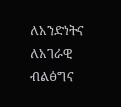ለአንድነትና ለአገራዊ ብልፅግና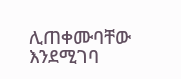ሊጠቀሙባቸው እንደሚገባ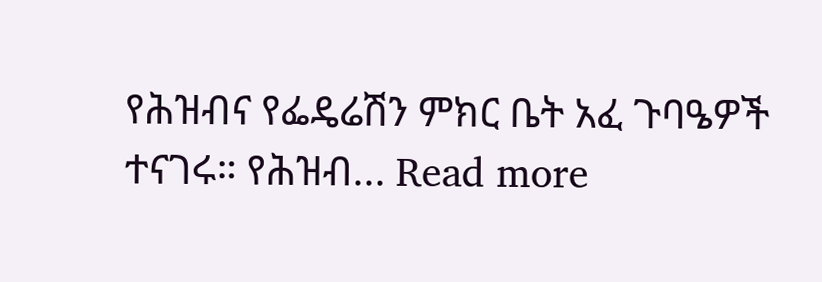የሕዝብና የፌዴሬሽን ምክር ቤት አፈ ጉባዔዎች ተናገሩ። የሕዝብ... Read more